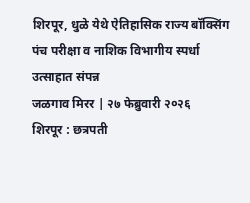शिरपूर, धुळे येथे ऐतिहासिक राज्य बॉक्सिंग पंच परीक्षा व नाशिक विभागीय स्पर्धा उत्साहात संपन्न
जळगाव मिरर | २७ फेब्रुवारी २०२६
शिरपूर : छत्रपती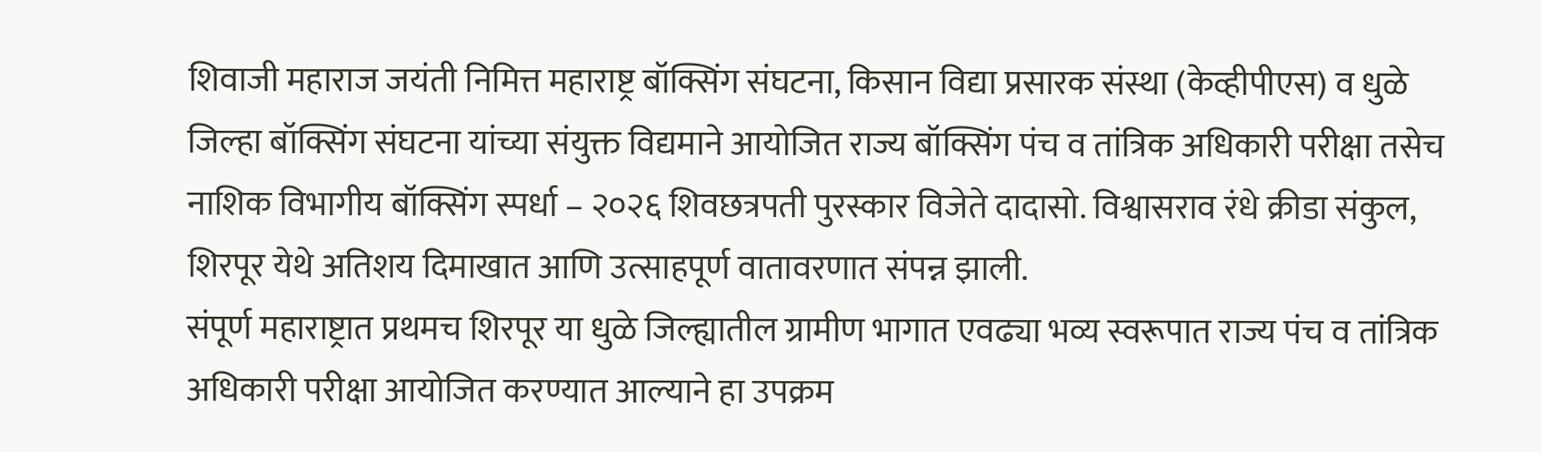शिवाजी महाराज जयंती निमित्त महाराष्ट्र बॉक्सिंग संघटना, किसान विद्या प्रसारक संस्था (केव्हीपीएस) व धुळे जिल्हा बॉक्सिंग संघटना यांच्या संयुक्त विद्यमाने आयोजित राज्य बॉक्सिंग पंच व तांत्रिक अधिकारी परीक्षा तसेच नाशिक विभागीय बॉक्सिंग स्पर्धा – २०२६ शिवछत्रपती पुरस्कार विजेते दादासो. विश्वासराव रंधे क्रीडा संकुल, शिरपूर येथे अतिशय दिमाखात आणि उत्साहपूर्ण वातावरणात संपन्न झाली.
संपूर्ण महाराष्ट्रात प्रथमच शिरपूर या धुळे जिल्ह्यातील ग्रामीण भागात एवढ्या भव्य स्वरूपात राज्य पंच व तांत्रिक अधिकारी परीक्षा आयोजित करण्यात आल्याने हा उपक्रम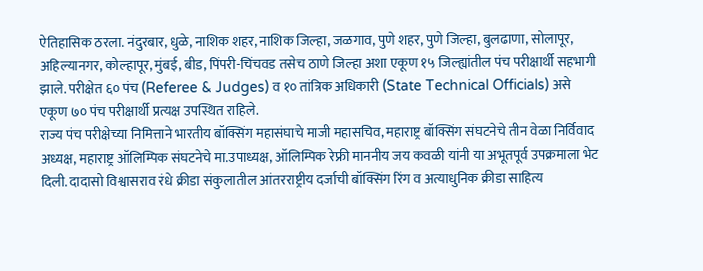ऐतिहासिक ठरला. नंदुरबार, धुळे, नाशिक शहर, नाशिक जिल्हा, जळगाव, पुणे शहर, पुणे जिल्हा, बुलढाणा, सोलापूर, अहिल्यानगर, कोल्हापूर, मुंबई, बीड, पिंपरी-चिंचवड तसेच ठाणे जिल्हा अशा एकूण १५ जिल्ह्यांतील पंच परीक्षार्थी सहभागी झाले. परीक्षेत ६० पंच (Referee & Judges) व १० तांत्रिक अधिकारी (State Technical Officials) असे एकूण ७० पंच परीक्षार्थी प्रत्यक्ष उपस्थित राहिले.
राज्य पंच परीक्षेच्या निमित्ताने भारतीय बॉक्सिंग महासंघाचे माजी महासचिव, महाराष्ट्र बॉक्सिंग संघटनेचे तीन वेळा निर्विवाद अध्यक्ष, महाराष्ट्र ऑलिम्पिक संघटनेचे मा.उपाध्यक्ष, ऑलिम्पिक रेफ्री माननीय जय कवळी यांनी या अभूतपूर्व उपक्रमाला भेट दिली. दादासो विश्वासराव रंधे क्रीडा संकुलातील आंतरराष्ट्रीय दर्जाची बॉक्सिंग रिंग व अत्याधुनिक क्रीडा साहित्य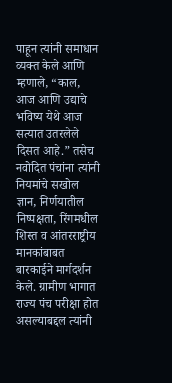पाहून त्यांनी समाधान व्यक्त केले आणि म्हणाले, “काल, आज आणि उद्याचे भविष्य येथे आज सत्यात उतरलेले दिसत आहे.” तसेच नवोदित पंचांना त्यांनी नियमांचे सखोल ज्ञान, निर्णयातील निष्पक्षता, रिंगमधील शिस्त व आंतरराष्ट्रीय मानकांबाबत बारकाईने मार्गदर्शन केले. ग्रामीण भागात राज्य पंच परीक्षा होत असल्याबद्दल त्यांनी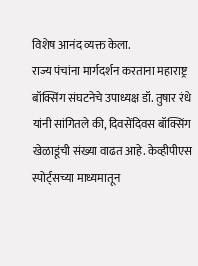विशेष आनंद व्यक्त केला.
राज्य पंचांना मार्गदर्शन करताना महाराष्ट्र बॉक्सिंग संघटनेचे उपाध्यक्ष डॉ. तुषार रंधे यांनी सांगितले की, दिवसेंदिवस बॉक्सिंग खेळाडूंची संख्या वाढत आहे. केव्हीपीएस स्पोर्ट्सच्या माध्यमातून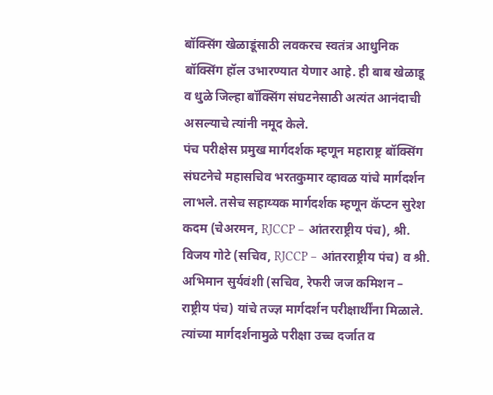बॉक्सिंग खेळाडूंसाठी लवकरच स्वतंत्र आधुनिक बॉक्सिंग हॉल उभारण्यात येणार आहे. ही बाब खेळाडू व धुळे जिल्हा बॉक्सिंग संघटनेसाठी अत्यंत आनंदाची असल्याचे त्यांनी नमूद केले.
पंच परीक्षेस प्रमुख मार्गदर्शक म्हणून महाराष्ट्र बॉक्सिंग संघटनेचे महासचिव भरतकुमार व्हावळ यांचे मार्गदर्शन लाभले. तसेच सहाय्यक मार्गदर्शक म्हणून कॅप्टन सुरेश कदम (चेअरमन, RJCCP – आंतरराष्ट्रीय पंच), श्री. विजय गोटे (सचिव, RJCCP – आंतरराष्ट्रीय पंच) व श्री. अभिमान सुर्यवंशी (सचिव, रेफरी जज कमिशन – राष्ट्रीय पंच) यांचे तज्ज्ञ मार्गदर्शन परीक्षार्थींना मिळाले. त्यांच्या मार्गदर्शनामुळे परीक्षा उच्च दर्जात व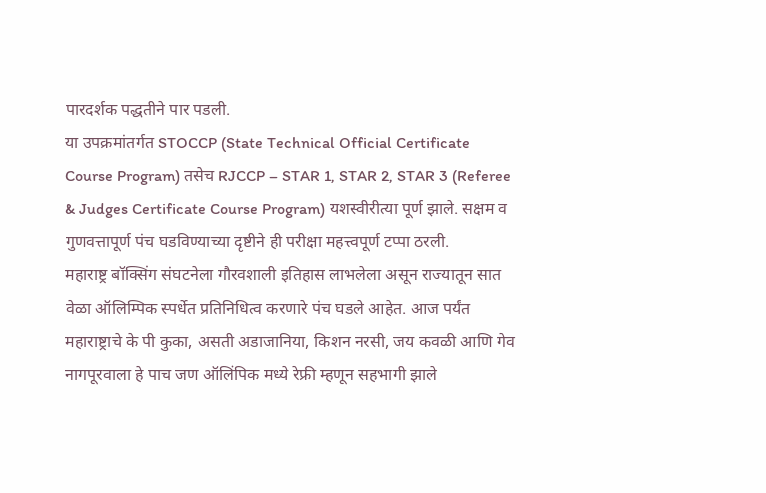पारदर्शक पद्धतीने पार पडली.
या उपक्रमांतर्गत STOCCP (State Technical Official Certificate Course Program) तसेच RJCCP – STAR 1, STAR 2, STAR 3 (Referee & Judges Certificate Course Program) यशस्वीरीत्या पूर्ण झाले. सक्षम व गुणवत्तापूर्ण पंच घडविण्याच्या दृष्टीने ही परीक्षा महत्त्वपूर्ण टप्पा ठरली.
महाराष्ट्र बॉक्सिंग संघटनेला गौरवशाली इतिहास लाभलेला असून राज्यातून सात वेळा ऑलिम्पिक स्पर्धेत प्रतिनिधित्व करणारे पंच घडले आहेत. आज पर्यंत महाराष्ट्राचे के पी कुका, असती अडाजानिया, किशन नरसी, जय कवळी आणि गेव नागपूरवाला हे पाच जण ऑलिंपिक मध्ये रेफ्री म्हणून सहभागी झाले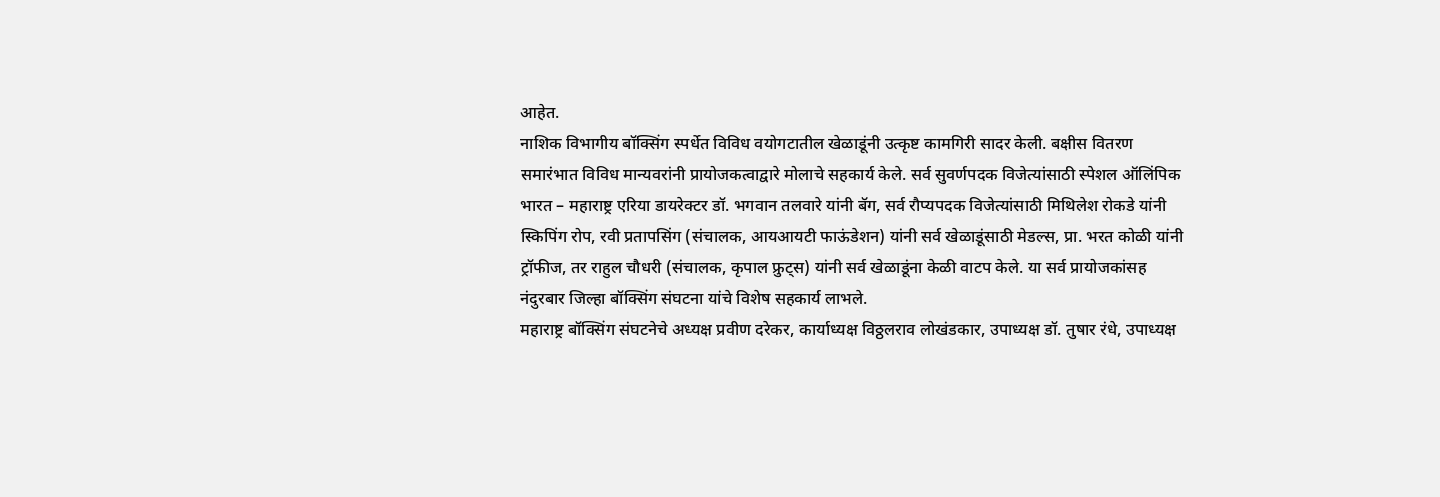आहेत.
नाशिक विभागीय बॉक्सिंग स्पर्धेत विविध वयोगटातील खेळाडूंनी उत्कृष्ट कामगिरी सादर केली. बक्षीस वितरण समारंभात विविध मान्यवरांनी प्रायोजकत्वाद्वारे मोलाचे सहकार्य केले. सर्व सुवर्णपदक विजेत्यांसाठी स्पेशल ऑलिंपिक भारत – महाराष्ट्र एरिया डायरेक्टर डॉ. भगवान तलवारे यांनी बॅग, सर्व रौप्यपदक विजेत्यांसाठी मिथिलेश रोकडे यांनी स्किपिंग रोप, रवी प्रतापसिंग (संचालक, आयआयटी फाऊंडेशन) यांनी सर्व खेळाडूंसाठी मेडल्स, प्रा. भरत कोळी यांनी ट्रॉफीज, तर राहुल चौधरी (संचालक, कृपाल फ्रुट्स) यांनी सर्व खेळाडूंना केळी वाटप केले. या सर्व प्रायोजकांसह नंदुरबार जिल्हा बॉक्सिंग संघटना यांचे विशेष सहकार्य लाभले.
महाराष्ट्र बॉक्सिंग संघटनेचे अध्यक्ष प्रवीण दरेकर, कार्याध्यक्ष विठ्ठलराव लोखंडकार, उपाध्यक्ष डॉ. तुषार रंधे, उपाध्यक्ष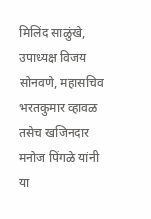मिलिंद साळुंखे, उपाध्यक्ष विजय सोनवणे, महासचिव भरतकुमार व्हावळ तसेच खजिनदार मनोज पिंगळे यांनी या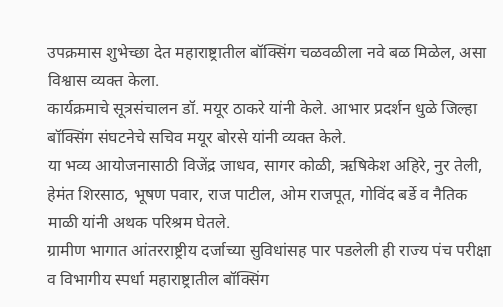उपक्रमास शुभेच्छा देत महाराष्ट्रातील बॉक्सिंग चळवळीला नवे बळ मिळेल, असा विश्वास व्यक्त केला.
कार्यक्रमाचे सूत्रसंचालन डॉ. मयूर ठाकरे यांनी केले. आभार प्रदर्शन धुळे जिल्हा बॉक्सिंग संघटनेचे सचिव मयूर बोरसे यांनी व्यक्त केले.
या भव्य आयोजनासाठी विजेंद्र जाधव, सागर कोळी, ऋषिकेश अहिरे, नुर तेली, हेमंत शिरसाठ, भूषण पवार, राज पाटील, ओम राजपूत, गोविंद बर्डे व नैतिक माळी यांनी अथक परिश्रम घेतले.
ग्रामीण भागात आंतरराष्ट्रीय दर्जाच्या सुविधांसह पार पडलेली ही राज्य पंच परीक्षा व विभागीय स्पर्धा महाराष्ट्रातील बॉक्सिंग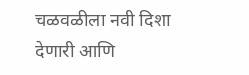चळवळीला नवी दिशा देणारी आणि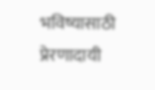भविष्यासाठी प्रेरणादायी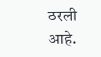ठरली आहे.